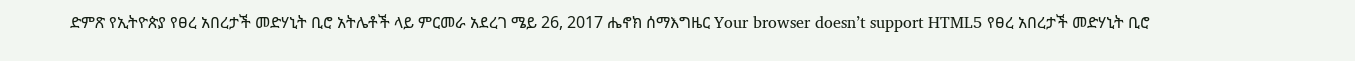ድምጽ የኢትዮጵያ የፀረ አበረታች መድሃኒት ቢሮ አትሌቶች ላይ ምርመራ አደረገ ሜይ 26, 2017 ሔኖክ ሰማእግዜር Your browser doesn’t support HTML5 የፀረ አበረታች መድሃኒት ቢሮ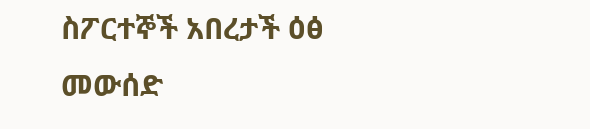ስፖርተኞች አበረታች ዕፅ መውሰድ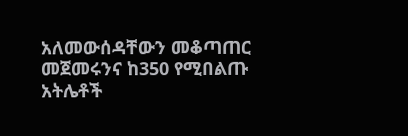አለመውሰዳቸውን መቆጣጠር መጀመሩንና ከ350 የሚበልጡ አትሌቶች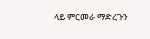ላይ ምርመራ ማድረጉን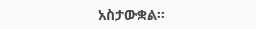አስታውቋል።